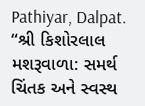Pathiyar, Dalpat. “શ્રી કિશોરલાલ મશરૂવાળા: સમર્થ ચિંતક અને સ્વસ્થ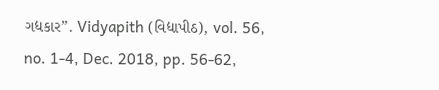ગદ્યકાર”. Vidyapith (વિદ્યાપીઠ), vol. 56, no. 1-4, Dec. 2018, pp. 56-62,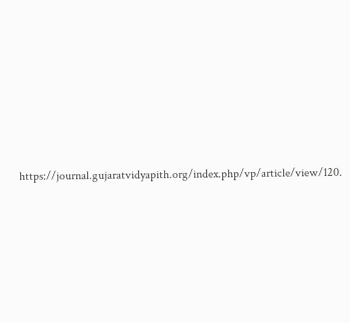https://journal.gujaratvidyapith.org/index.php/vp/article/view/120.